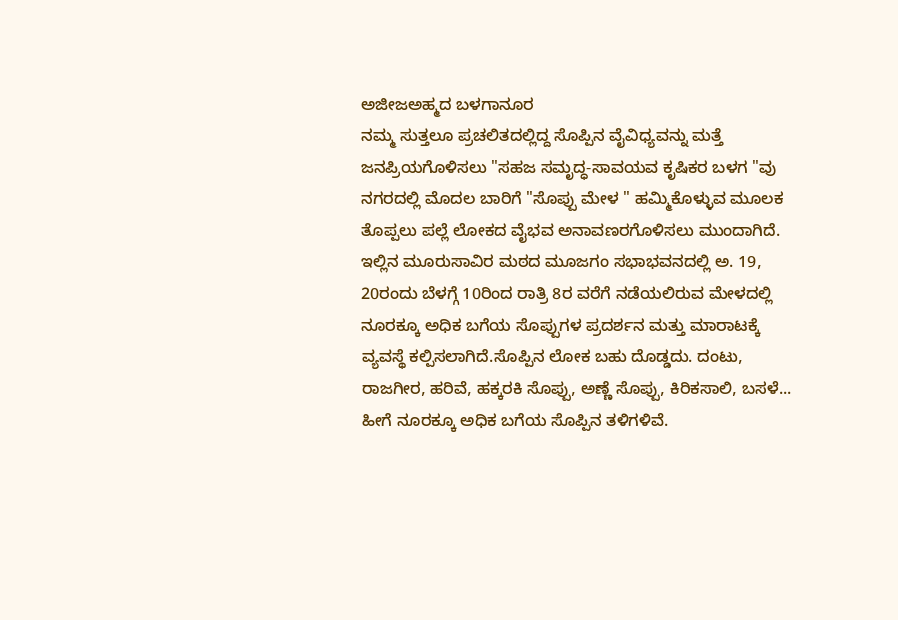ಅಜೀಜಅಹ್ಮದ ಬಳಗಾನೂರ
ನಮ್ಮ ಸುತ್ತಲೂ ಪ್ರಚಲಿತದಲ್ಲಿದ್ದ ಸೊಪ್ಪಿನ ವೈವಿಧ್ಯವನ್ನು ಮತ್ತೆ ಜನಪ್ರಿಯಗೊಳಿಸಲು "ಸಹಜ ಸಮೃದ್ಧ-ಸಾವಯವ ಕೃಷಿಕರ ಬಳಗ "ವು ನಗರದಲ್ಲಿ ಮೊದಲ ಬಾರಿಗೆ "ಸೊಪ್ಪು ಮೇಳ " ಹಮ್ಮಿಕೊಳ್ಳುವ ಮೂಲಕ ತೊಪ್ಪಲು ಪಲ್ಲೆ ಲೋಕದ ವೈಭವ ಅನಾವಣರಗೊಳಿಸಲು ಮುಂದಾಗಿದೆ.
ಇಲ್ಲಿನ ಮೂರುಸಾವಿರ ಮಠದ ಮೂಜಗಂ ಸಭಾಭವನದಲ್ಲಿ ಅ. 19, 20ರಂದು ಬೆಳಗ್ಗೆ 10ರಿಂದ ರಾತ್ರಿ 8ರ ವರೆಗೆ ನಡೆಯಲಿರುವ ಮೇಳದಲ್ಲಿ ನೂರಕ್ಕೂ ಅಧಿಕ ಬಗೆಯ ಸೊಪ್ಪುಗಳ ಪ್ರದರ್ಶನ ಮತ್ತು ಮಾರಾಟಕ್ಕೆ ವ್ಯವಸ್ಥೆ ಕಲ್ಪಿಸಲಾಗಿದೆ.ಸೊಪ್ಪಿನ ಲೋಕ ಬಹು ದೊಡ್ಡದು. ದಂಟು, ರಾಜಗೀರ, ಹರಿವೆ, ಹಕ್ಕರಕಿ ಸೊಪ್ಪು, ಅಣ್ಣೆ ಸೊಪ್ಪು, ಕಿರಿಕಸಾಲಿ, ಬಸಳೆ... ಹೀಗೆ ನೂರಕ್ಕೂ ಅಧಿಕ ಬಗೆಯ ಸೊಪ್ಪಿನ ತಳಿಗಳಿವೆ.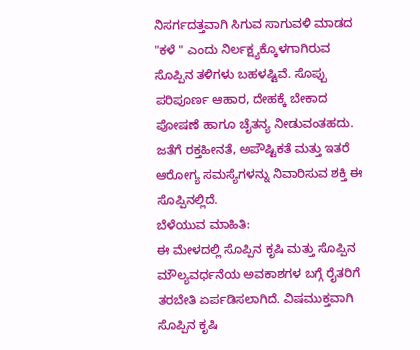ನಿಸರ್ಗದತ್ತವಾಗಿ ಸಿಗುವ ಸಾಗುವಳಿ ಮಾಡದ "ಕಳೆ " ಎಂದು ನಿರ್ಲಕ್ಷ್ಯಕ್ಕೊಳಗಾಗಿರುವ ಸೊಪ್ಪಿನ ತಳಿಗಳು ಬಹಳಷ್ಟಿವೆ. ಸೊಪ್ಪು ಪರಿಪೂರ್ಣ ಆಹಾರ, ದೇಹಕ್ಕೆ ಬೇಕಾದ ಪೋಷಣೆ ಹಾಗೂ ಚೈತನ್ಯ ನೀಡುವಂತಹದು. ಜತೆಗೆ ರಕ್ತಹೀನತೆ, ಅಪೌಷ್ಟಿಕತೆ ಮತ್ತು ಇತರೆ ಆರೋಗ್ಯ ಸಮಸ್ಯೆಗಳನ್ನು ನಿವಾರಿಸುವ ಶಕ್ತಿ ಈ ಸೊಪ್ಪಿನಲ್ಲಿದೆ.
ಬೆಳೆಯುವ ಮಾಹಿತಿ:
ಈ ಮೇಳದಲ್ಲಿ ಸೊಪ್ಪಿನ ಕೃಷಿ ಮತ್ತು ಸೊಪ್ಪಿನ ಮೌಲ್ಯವರ್ಧನೆಯ ಅವಕಾಶಗಳ ಬಗ್ಗೆ ರೈತರಿಗೆ ತರಬೇತಿ ಏರ್ಪಡಿಸಲಾಗಿದೆ. ವಿಷಮುಕ್ತವಾಗಿ ಸೊಪ್ಪಿನ ಕೃಷಿ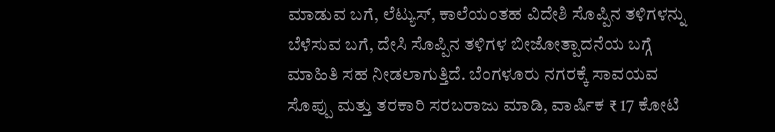ಮಾಡುವ ಬಗೆ, ಲೆಟ್ಯುಸ್, ಕಾಲೆಯಂತಹ ವಿದೇಶಿ ಸೊಪ್ಪಿನ ತಳಿಗಳನ್ನು ಬೆಳೆಸುವ ಬಗೆ, ದೇಸಿ ಸೊಪ್ಪಿನ ತಳಿಗಳ ಬೀಜೋತ್ಪಾದನೆಯ ಬಗ್ಗೆ ಮಾಹಿತಿ ಸಹ ನೀಡಲಾಗುತ್ತಿದೆ. ಬೆಂಗಳೂರು ನಗರಕ್ಕೆ ಸಾವಯವ ಸೊಪ್ಪು ಮತ್ತು ತರಕಾರಿ ಸರಬರಾಜು ಮಾಡಿ, ವಾರ್ಷಿಕ ₹ 17 ಕೋಟಿ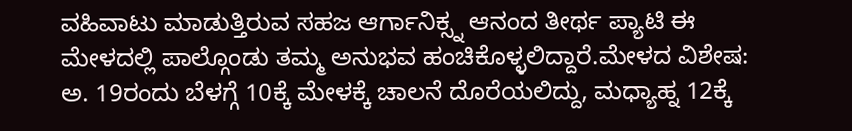ವಹಿವಾಟು ಮಾಡುತ್ತಿರುವ ಸಹಜ ಆರ್ಗಾನಿಕ್ಸ್ನ ಆನಂದ ತೀರ್ಥ ಪ್ಯಾಟಿ ಈ ಮೇಳದಲ್ಲಿ ಪಾಲ್ಗೊಂಡು ತಮ್ಮ ಅನುಭವ ಹಂಚಿಕೊಳ್ಳಲಿದ್ದಾರೆ.ಮೇಳದ ವಿಶೇಷ:
ಅ. 19ರಂದು ಬೆಳಗ್ಗೆ 10ಕ್ಕೆ ಮೇಳಕ್ಕೆ ಚಾಲನೆ ದೊರೆಯಲಿದ್ದು, ಮಧ್ಯಾಹ್ನ 12ಕ್ಕೆ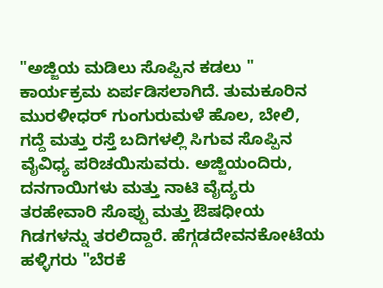"ಅಜ್ಜಿಯ ಮಡಿಲು ಸೊಪ್ಪಿನ ಕಡಲು " ಕಾರ್ಯಕ್ರಮ ಏರ್ಪಡಿಸಲಾಗಿದೆ. ತುಮಕೂರಿನ ಮುರಳೀಧರ್ ಗುಂಗುರುಮಳೆ ಹೊಲ, ಬೇಲಿ, ಗದ್ದೆ ಮತ್ತು ರಸ್ತೆ ಬದಿಗಳಲ್ಲಿ ಸಿಗುವ ಸೊಪ್ಪಿನ ವೈವಿಧ್ಯ ಪರಿಚಯಿಸುವರು. ಅಜ್ಜಿಯಂದಿರು, ದನಗಾಯಿಗಳು ಮತ್ತು ನಾಟಿ ವೈದ್ಯರು ತರಹೇವಾರಿ ಸೊಪ್ಪು ಮತ್ತು ಔಷಧೀಯ ಗಿಡಗಳನ್ನು ತರಲಿದ್ದಾರೆ. ಹೆಗ್ಗಡದೇವನಕೋಟೆಯ ಹಳ್ಳಿಗರು "ಬೆರಕೆ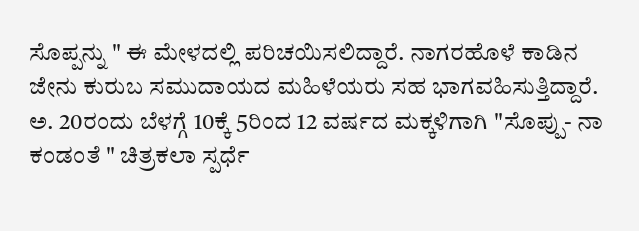ಸೊಪ್ಪನ್ನು " ಈ ಮೇಳದಲ್ಲಿ ಪರಿಚಯಿಸಲಿದ್ದಾರೆ. ನಾಗರಹೊಳೆ ಕಾಡಿನ ಜೇನು ಕುರುಬ ಸಮುದಾಯದ ಮಹಿಳೆಯರು ಸಹ ಭಾಗವಹಿಸುತ್ತಿದ್ದಾರೆ. ಅ. 20ರಂದು ಬೆಳಗ್ಗೆ 10ಕ್ಕೆ 5ರಿಂದ 12 ವರ್ಷದ ಮಕ್ಕಳಿಗಾಗಿ "ಸೊಪ್ಪು- ನಾ ಕಂಡಂತೆ " ಚಿತ್ರಕಲಾ ಸ್ಪರ್ಧೆ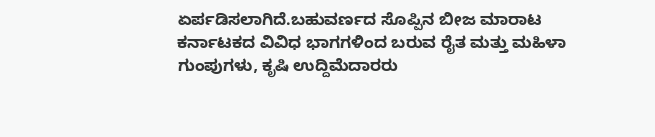ಏರ್ಪಡಿಸಲಾಗಿದೆ.ಬಹುವರ್ಣದ ಸೊಪ್ಪಿನ ಬೀಜ ಮಾರಾಟ
ಕರ್ನಾಟಕದ ವಿವಿಧ ಭಾಗಗಳಿಂದ ಬರುವ ರೈತ ಮತ್ತು ಮಹಿಳಾ ಗುಂಪುಗಳು, ಕೃಷಿ ಉದ್ದಿಮೆದಾರರು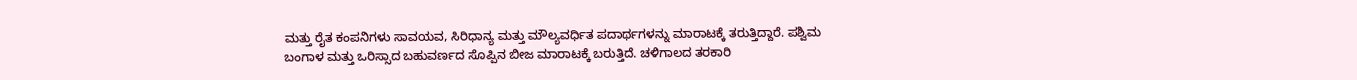ಮತ್ತು ರೈತ ಕಂಪನಿಗಳು ಸಾವಯವ, ಸಿರಿಧಾನ್ಯ ಮತ್ತು ಮೌಲ್ಯವರ್ಧಿತ ಪದಾರ್ಥಗಳನ್ನು ಮಾರಾಟಕ್ಕೆ ತರುತ್ತಿದ್ದಾರೆ. ಪಶ್ವಿಮ ಬಂಗಾಳ ಮತ್ತು ಒರಿಸ್ಸಾದ ಬಹುವರ್ಣದ ಸೊಪ್ಪಿನ ಬೀಜ ಮಾರಾಟಕ್ಕೆ ಬರುತ್ತಿದೆ. ಚಳಿಗಾಲದ ತರಕಾರಿ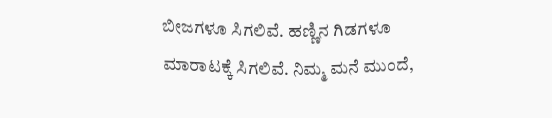ಬೀಜಗಳೂ ಸಿಗಲಿವೆ. ಹಣ್ಣಿನ ಗಿಡಗಳೂ ಮಾರಾಟಕ್ಕೆ ಸಿಗಲಿವೆ. ನಿಮ್ಮ ಮನೆ ಮುಂದೆ,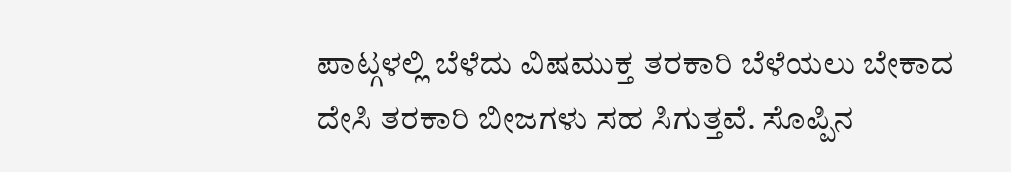ಪಾಟ್ಗಳಲ್ಲಿ ಬೆಳೆದು ವಿಷಮುಕ್ತ ತರಕಾರಿ ಬೆಳೆಯಲು ಬೇಕಾದ ದೇಸಿ ತರಕಾರಿ ಬೀಜಗಳು ಸಹ ಸಿಗುತ್ತವೆ. ಸೊಪ್ಪಿನ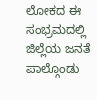ಲೋಕದ ಈ ಸಂಭ್ರಮದಲ್ಲಿ ಜಿಲ್ಲೆಯ ಜನತೆ ಪಾಲ್ಗೊಂಡು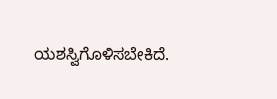ಯಶಸ್ವಿಗೊಳಿಸಬೇಕಿದೆ.